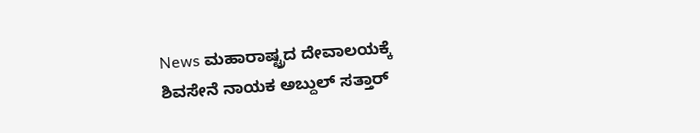News ಮಹಾರಾಷ್ಟ್ರದ ದೇವಾಲಯಕ್ಕೆ ಶಿವಸೇನೆ ನಾಯಕ ಅಬ್ದುಲ್ ಸತ್ತಾರ್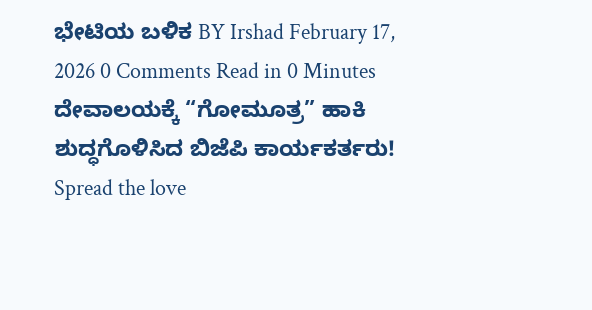ಭೇಟಿಯ ಬಳಿಕ BY Irshad February 17, 2026 0 Comments Read in 0 Minutes ದೇವಾಲಯಕ್ಕೆ “ಗೋಮೂತ್ರ” ಹಾಕಿ ಶುದ್ಧಗೊಳಿಸಿದ ಬಿಜೆಪಿ ಕಾರ್ಯಕರ್ತರು! Spread the love